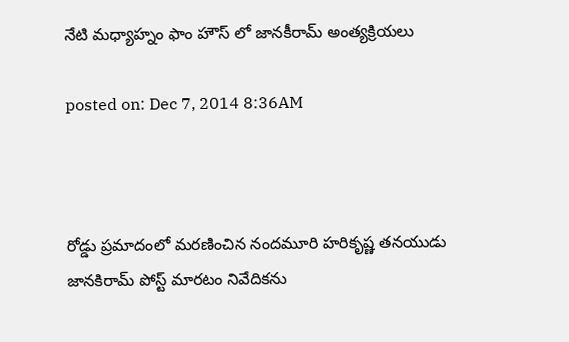నేటి మధ్యాహ్నం ఫాం హౌస్ లో జానకీరామ్ అంత్యక్రియలు

posted on: Dec 7, 2014 8:36AM



రోడ్డు ప్రమాదంలో మరణించిన నందమూరి హరికృష్ణ తనయుడు జానకిరామ్ పోస్ట్ మారటం నివేదికను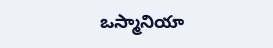ఒస్మానియా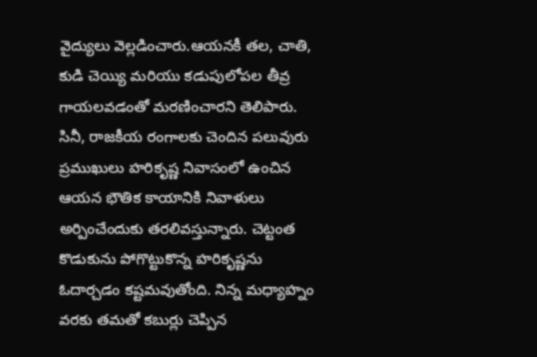వైద్యులు వెల్లడించారు.ఆయనకీ తల, చాతి, కుడి చెయ్యి మరియు కడుపులోపల తీవ్ర గాయలవడంతో మరణించారని తెలిపారు. సినీ, రాజకీయ రంగాలకు చెందిన పలువురు ప్రముఖులు హరికృష్ణ నివాసంలో ఉంచిన ఆయన భౌతిక కాయానికి నివాళులు అర్పించేందుకు తరలివస్తున్నారు. చెట్టంత కొడుకును పోగొట్టుకొన్న హరికృష్ణను ఓదార్చడం కష్టమవుతోంది. నిన్న మధ్యాహ్నం వరకు తమతో కబుర్లు చెప్పిన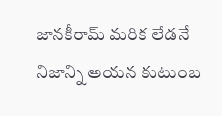జానకీరామ్ మరిక లేడనే నిజాన్ని అయన కుటుంబ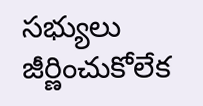సభ్యులు జీర్ణించుకోలేక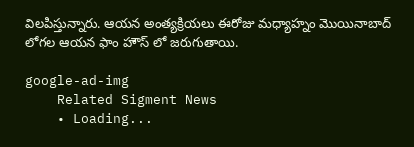విలపిస్తున్నారు. ఆయన అంత్యక్రియలు ఈరోజు మధ్యాహ్నం మొయినాబాద్ లోగల ఆయన ఫాం హౌస్ లో జరుగుతాయి.

google-ad-img
    Related Sigment News
    • Loading...